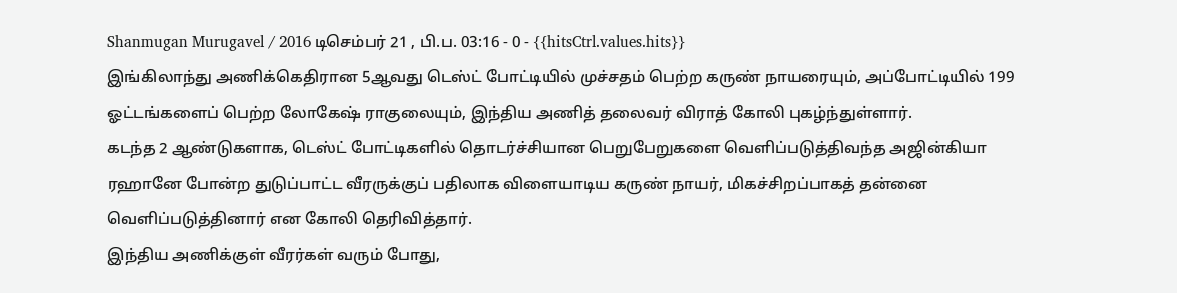Shanmugan Murugavel / 2016 டிசெம்பர் 21 , பி.ப. 03:16 - 0 - {{hitsCtrl.values.hits}}
இங்கிலாந்து அணிக்கெதிரான 5ஆவது டெஸ்ட் போட்டியில் முச்சதம் பெற்ற கருண் நாயரையும், அப்போட்டியில் 199 ஓட்டங்களைப் பெற்ற லோகேஷ் ராகுலையும், இந்திய அணித் தலைவர் விராத் கோலி புகழ்ந்துள்ளார்.
கடந்த 2 ஆண்டுகளாக, டெஸ்ட் போட்டிகளில் தொடர்ச்சியான பெறுபேறுகளை வெளிப்படுத்திவந்த அஜின்கியா ரஹானே போன்ற துடுப்பாட்ட வீரருக்குப் பதிலாக விளையாடிய கருண் நாயர், மிகச்சிறப்பாகத் தன்னை வெளிப்படுத்தினார் என கோலி தெரிவித்தார்.
இந்திய அணிக்குள் வீரர்கள் வரும் போது,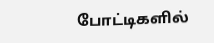போட்டிகளில்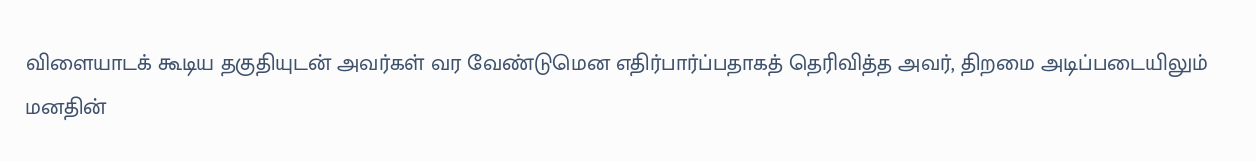விளையாடக் கூடிய தகுதியுடன் அவர்கள் வர வேண்டுமென எதிர்பார்ப்பதாகத் தெரிவித்த அவர், திறமை அடிப்படையிலும் மனதின்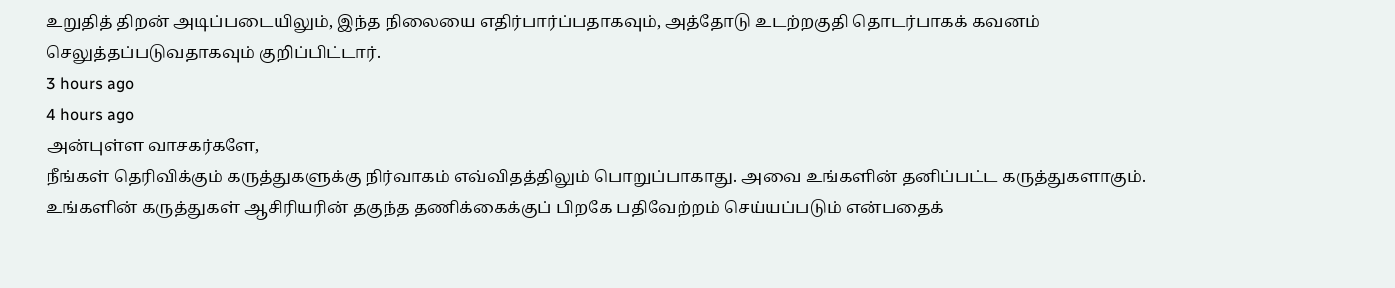உறுதித் திறன் அடிப்படையிலும், இந்த நிலையை எதிர்பார்ப்பதாகவும், அத்தோடு உடற்றகுதி தொடர்பாகக் கவனம் செலுத்தப்படுவதாகவும் குறிப்பிட்டார்.
3 hours ago
4 hours ago
அன்புள்ள வாசகர்களே,
நீங்கள் தெரிவிக்கும் கருத்துகளுக்கு நிர்வாகம் எவ்விதத்திலும் பொறுப்பாகாது. அவை உங்களின் தனிப்பட்ட கருத்துகளாகும். உங்களின் கருத்துகள் ஆசிரியரின் தகுந்த தணிக்கைக்குப் பிறகே பதிவேற்றம் செய்யப்படும் என்பதைக்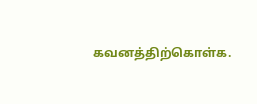கவனத்திற்கொள்க.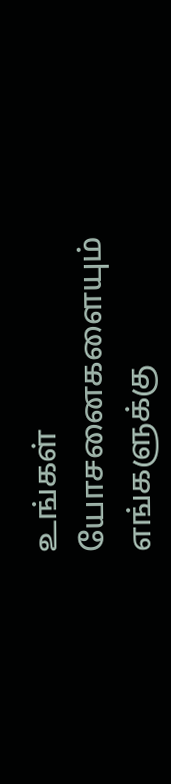உங்கள் யோசனைகளையும் எங்களுக்கு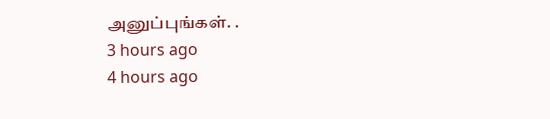அனுப்புங்கள். .
3 hours ago
4 hours ago